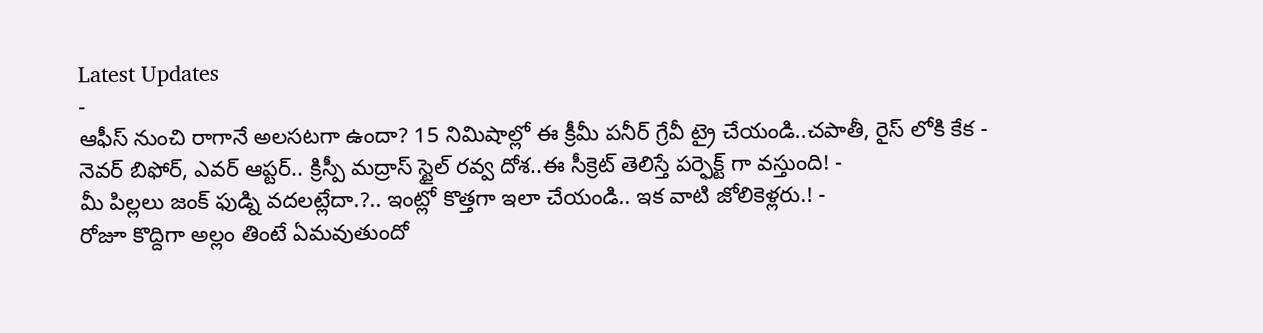Latest Updates
-
ఆఫీస్ నుంచి రాగానే అలసటగా ఉందా? 15 నిమిషాల్లో ఈ క్రీమీ పనీర్ గ్రేవీ ట్రై చేయండి..చపాతీ, రైస్ లోకి కేక -
నెవర్ బిఫోర్, ఎవర్ ఆప్టర్.. క్రిస్పీ మద్రాస్ స్టైల్ రవ్వ దోశ..ఈ సీక్రెట్ తెలిస్తే పర్ఫెక్ట్ గా వస్తుంది! -
మీ పిల్లలు జంక్ ఫుడ్ని వదలట్లేదా.?.. ఇంట్లో కొత్తగా ఇలా చేయండి.. ఇక వాటి జోలికెళ్లరు.! -
రోజూ కొద్దిగా అల్లం తింటే ఏమవుతుందో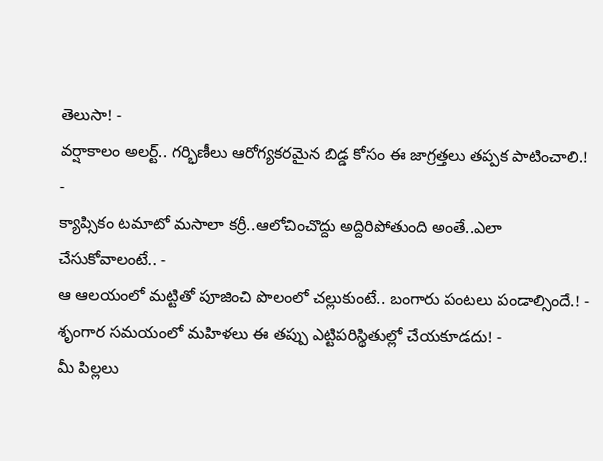తెలుసా! -
వర్షాకాలం అలర్ట్.. గర్భిణీలు ఆరోగ్యకరమైన బిడ్డ కోసం ఈ జాగ్రత్తలు తప్పక పాటించాలి.! -
క్యాప్సికం టమాటో మసాలా కర్రీ..ఆలోచించొద్దు అద్దిరిపోతుంది అంతే..ఎలా చేసుకోవాలంటే.. -
ఆ ఆలయంలో మట్టితో పూజించి పొలంలో చల్లుకుంటే.. బంగారు పంటలు పండాల్సిందే.! -
శృంగార సమయంలో మహిళలు ఈ తప్పు ఎట్టిపరిస్థితుల్లో చేయకూడదు! -
మీ పిల్లలు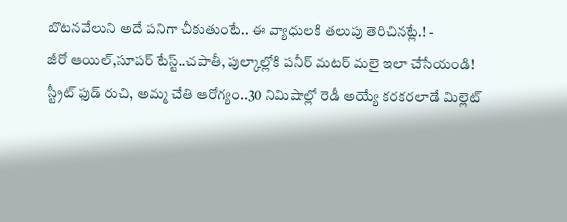బొటనవేలుని అదే పనిగా చీకుతుంటే.. ఈ వ్యాధులకి తలుపు తెరిచినట్లే.! -
జీరో ఆయిల్,సూపర్ టేస్ట్..చపాతీ, పుల్కాల్లోకి పనీర్ మటర్ మలై ఇలా చేసేయండి!
స్ట్రీట్ ఫుడ్ రుచి, అమ్మ చేతి ఆరోగ్యం..30 నిమిషాల్లో రెడీ అయ్యే కరకరలాడే మిల్లెట్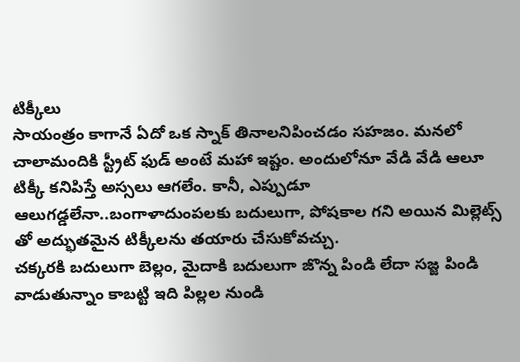టిక్కీలు
సాయంత్రం కాగానే ఏదో ఒక స్నాక్ తినాలనిపించడం సహజం. మనలో చాలామందికి స్ట్రీట్ ఫుడ్ అంటే మహా ఇష్టం. అందులోనూ వేడి వేడి ఆలూ టిక్కీ కనిపిస్తే అస్సలు ఆగలేం. కానీ, ఎప్పుడూ ఆలుగడ్డలేనా..బంగాళాదుంపలకు బదులుగా, పోషకాల గని అయిన మిల్లెట్స్ తో అద్భుతమైన టిక్కీలను తయారు చేసుకోవచ్చు.
చక్కరకి బదులుగా బెల్లం, మైదాకి బదులుగా జొన్న పిండి లేదా సజ్జ పిండి వాడుతున్నాం కాబట్టి ఇది పిల్లల నుండి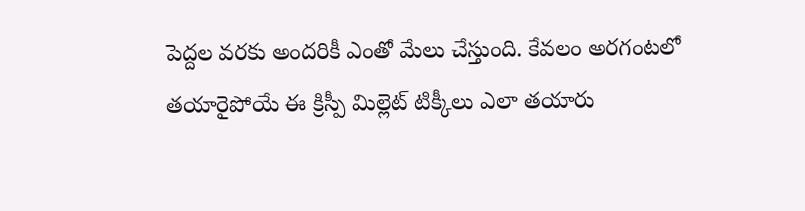పెద్దల వరకు అందరికీ ఎంతో మేలు చేస్తుంది. కేవలం అరగంటలో తయారైపోయే ఈ క్రిస్పీ మిల్లెట్ టిక్కీలు ఎలా తయారు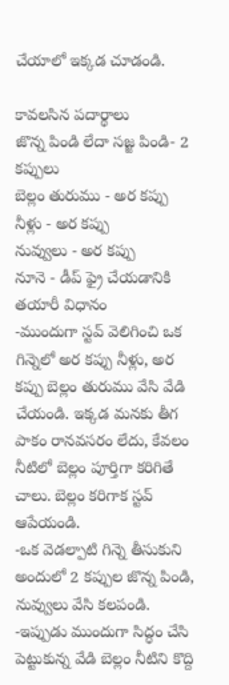చేయాలో ఇక్కడ చూడండి.

కావలసిన పదార్థాలు
జొన్న పిండి లేదా సజ్జ పిండి- 2 కప్పులు
బెల్లం తురుము - అర కప్పు
నీళ్లు - అర కప్పు
నువ్వులు - అర కప్పు
నూనె - డీప్ ఫ్రై చేయడానికి
తయారీ విధానం
-ముందుగా స్టవ్ వెలిగించి ఒక గిన్నెలో అర కప్పు నీళ్లు, అర కప్పు బెల్లం తురుము వేసి వేడి చేయండి. ఇక్కడ మనకు తీగ పాకం రానవసరం లేదు, కేవలం నీటిలో బెల్లం పూర్తిగా కరిగితే చాలు. బెల్లం కరిగాక స్టవ్ ఆపేయండి.
-ఒక వెడల్పాటి గిన్నె తీసుకుని అందులో 2 కప్పుల జొన్న పిండి, నువ్వులు వేసి కలపండి.
-ఇప్పుడు ముందుగా సిద్ధం చేసి పెట్టుకున్న వేడి బెల్లం నీటిని కొద్ది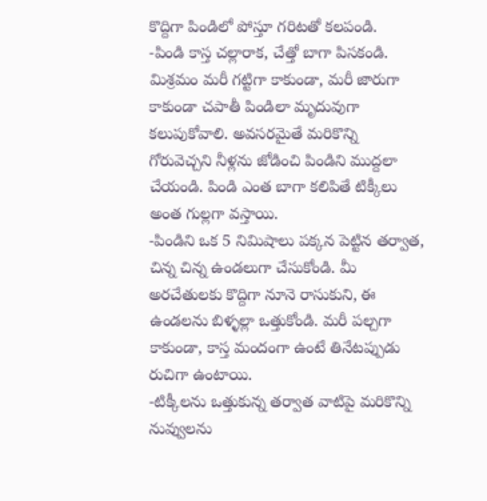కొద్దిగా పిండిలో పోస్తూ గరిటతో కలపండి.
-పిండి కాస్త చల్లారాక, చేత్తో బాగా పిసకండి. మిశ్రమం మరీ గట్టిగా కాకుండా, మరీ జారుగా కాకుండా చపాతీ పిండిలా మృదువుగా కలుపుకోవాలి. అవసరమైతే మరికొన్ని గోరువెచ్చని నీళ్లను జోడించి పిండిని ముద్దలా చేయండి. పిండి ఎంత బాగా కలిపితే టిక్కీలు అంత గుల్లగా వస్తాయి.
-పిండిని ఒక 5 నిమిషాలు పక్కన పెట్టిన తర్వాత, చిన్న చిన్న ఉండలుగా చేసుకోండి. మీ అరచేతులకు కొద్దిగా నూనె రాసుకుని, ఈ ఉండలను బిళ్ళల్లా ఒత్తుకోండి. మరీ పల్చగా కాకుండా, కాస్త మందంగా ఉంటే తినేటప్పుడు రుచిగా ఉంటాయి.
-టిక్కీలను ఒత్తుకున్న తర్వాత వాటిపై మరికొన్ని నువ్వులను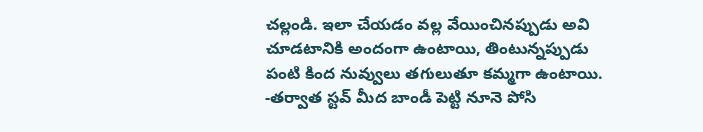చల్లండి. ఇలా చేయడం వల్ల వేయించినప్పుడు అవి చూడటానికి అందంగా ఉంటాయి, తింటున్నప్పుడు పంటి కింద నువ్వులు తగులుతూ కమ్మగా ఉంటాయి.
-తర్వాత స్టవ్ మీద బాండీ పెట్టి నూనె పోసి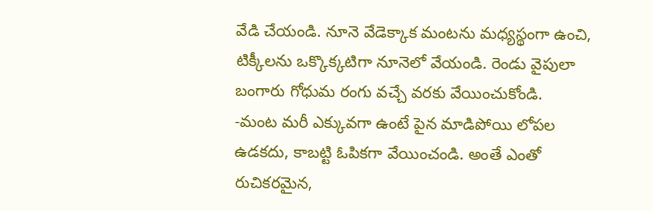వేడి చేయండి. నూనె వేడెక్కాక మంటను మధ్యస్థంగా ఉంచి, టిక్కీలను ఒక్కొక్కటిగా నూనెలో వేయండి. రెండు వైపులా బంగారు గోధుమ రంగు వచ్చే వరకు వేయించుకోండి.
-మంట మరీ ఎక్కువగా ఉంటే పైన మాడిపోయి లోపల ఉడకదు, కాబట్టి ఓపికగా వేయించండి. అంతే ఎంతో రుచికరమైన,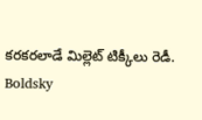కరకరలాడే మిల్లెట్ టిక్కీలు రెడీ.
Boldsky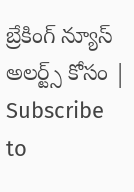బ్రేకింగ్ న్యూస్ అలర్ట్స్ కోసం | Subscribe to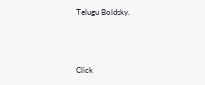Telugu Boldsky.



Click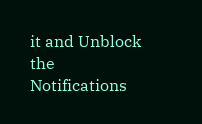it and Unblock the Notifications